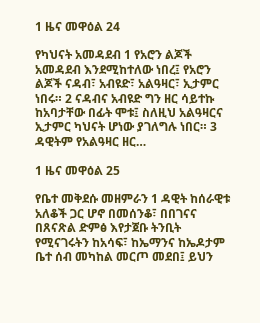1 ዜና መዋዕል 24

የካህናት አመዳደብ 1 የአሮን ልጆች አመዳደብ እንደሚከተለው ነበረ፤ የአሮን ልጆች ናዳብ፣ አብዩድ፣ አልዓዛር፣ ኢታምር ነበሩ። 2 ናዳብና አብዩድ ግን ዘር ሳይተኩ ከአባታቸው በፊት ሞቱ፤ ስለዚህ አልዓዛርና ኢታምር ካህናት ሆነው ያገለግሉ ነበር። 3 ዳዊትም የአልዓዛር ዘር…

1 ዜና መዋዕል 25

የቤተ መቅደሱ መዘምራን 1 ዳዊት ከሰራዊቱ አለቆች ጋር ሆኖ በመሰንቆ፣ በበገናና በጸናጽል ድምፅ እየታጀቡ ትንቢት የሚናገሩትን ከአሳፍ፣ ከኤማንና ከኤዶታም ቤተ ሰብ መካከል መርጦ መደበ፤ ይህን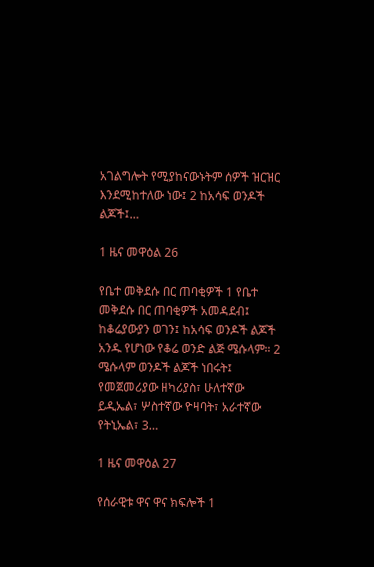አገልግሎት የሚያከናውኑትም ሰዎች ዝርዝር እንደሚከተለው ነው፤ 2 ከአሳፍ ወንዶች ልጆች፤…

1 ዜና መዋዕል 26

የቤተ መቅደሱ በር ጠባቂዎች 1 የቤተ መቅደሱ በር ጠባቂዎች አመዳደብ፤ ከቆሬያውያን ወገን፤ ከአሳፍ ወንዶች ልጆች አንዱ የሆነው የቆሬ ወንድ ልጅ ሜሱላም። 2 ሜሱላም ወንዶች ልጆች ነበሩት፤ የመጀመሪያው ዘካሪያስ፣ ሁለተኛው ይዲኤል፣ ሦስተኛው ዮዛባት፣ አራተኛው የትኒኤል፣ 3…

1 ዜና መዋዕል 27

የሰራዊቱ ዋና ዋና ክፍሎች 1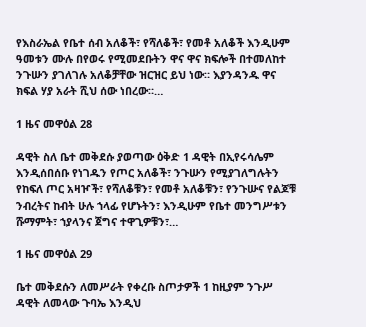የእስራኤል የቤተ ሰብ አለቆች፣ የሻለቆች፣ የመቶ አለቆች እንዲሁም ዓመቱን ሙሉ በየወሩ የሚመደቡትን ዋና ዋና ክፍሎች በተመለከተ ንጉሡን ያገለገሉ አለቆቻቸው ዝርዝር ይህ ነው። እያንዳንዱ ዋና ክፍል ሃያ አራት ሺህ ሰው ነበረው።…

1 ዜና መዋዕል 28

ዳዊት ስለ ቤተ መቅደሱ ያወጣው ዕቅድ 1 ዳዊት በኢየሩሳሌም እንዲሰበሰቡ የነገዱን የጦር አለቆች፣ ንጉሡን የሚያገለግሉትን የከፍለ ጦር አዛዦች፣ የሻለቆቹን፣ የመቶ አለቆቹን፣ የንጉሡና የልጆቹ ንብረትና ከብት ሁሉ ኀላፊ የሆኑትን፣ እንዲሁም የቤተ መንግሥቱን ሹማምት፣ ኀያላንና ጀግና ተዋጊዎቹን፣…

1 ዜና መዋዕል 29

ቤተ መቅደሱን ለመሥራት የቀረቡ ስጦታዎች 1 ከዚያም ንጉሥ ዳዊት ለመላው ጉባኤ እንዲህ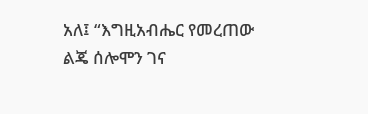አለ፤ “እግዚአብሔር የመረጠው ልጄ ሰሎሞን ገና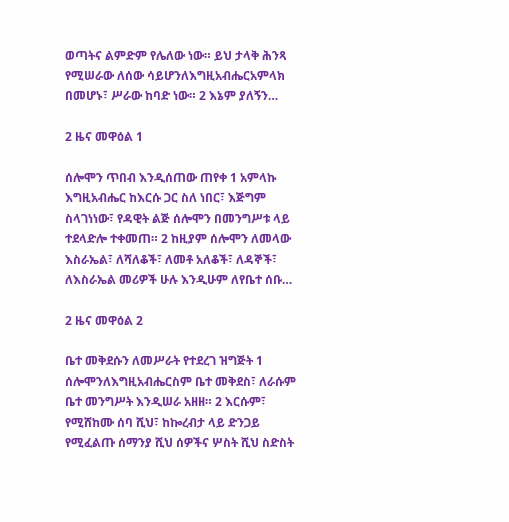ወጣትና ልምድም የሌለው ነው። ይህ ታላቅ ሕንጻ የሚሠራው ለሰው ሳይሆንለእግዚአብሔርአምላክ በመሆኑ፣ ሥራው ከባድ ነው። 2 እኔም ያለኝን…

2 ዜና መዋዕል 1

ሰሎሞን ጥበብ እንዲሰጠው ጠየቀ 1 አምላኩ እግዚአብሔር ከእርሱ ጋር ስለ ነበር፣ እጅግም ስላገነነው፣ የዳዊት ልጅ ሰሎሞን በመንግሥቱ ላይ ተደላድሎ ተቀመጠ። 2 ከዚያም ሰሎሞን ለመላው እስራኤል፣ ለሻለቆች፣ ለመቶ አለቆች፣ ለዳኞች፣ ለእስራኤል መሪዎች ሁሉ እንዲሁም ለየቤተ ሰቡ…

2 ዜና መዋዕል 2

ቤተ መቅደሱን ለመሥራት የተደረገ ዝግጅት 1 ሰሎሞንለእግዚአብሔርስም ቤተ መቅደስ፣ ለራሱም ቤተ መንግሥት እንዲሠራ አዘዘ። 2 እርሱም፣ የሚሸከሙ ሰባ ሺህ፣ ከኰረብታ ላይ ድንጋይ የሚፈልጡ ሰማንያ ሺህ ሰዎችና ሦስት ሺህ ስድስት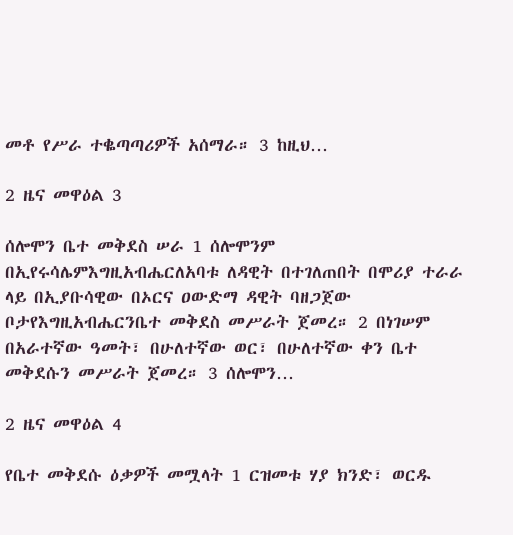መቶ የሥራ ተቈጣጣሪዎች አሰማራ። 3 ከዚህ…

2 ዜና መዋዕል 3

ሰሎሞን ቤተ መቅደስ ሠራ 1 ሰሎሞንም በኢየሩሳሌምእግዚአብሔርለአባቱ ለዳዊት በተገለጠበት በሞሪያ ተራራ ላይ በኢያቡሳዊው በኦርና ዐውድማ ዳዊት ባዘጋጀው ቦታየእግዚአብሔርንቤተ መቅደስ መሥራት ጀመረ። 2 በነገሠም በአራተኛው ዓመት፣ በሁለተኛው ወር፣ በሁለተኛው ቀን ቤተ መቅደሱን መሥራት ጀመረ። 3 ሰሎሞን…

2 ዜና መዋዕል 4

የቤተ መቅደሱ ዕቃዎች መሟላት 1 ርዝመቱ ሃያ ክንድ፣ ወርዱ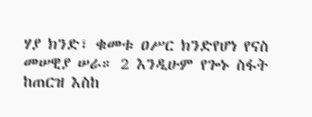ሃያ ክንድ፣ ቁመቱ ዐሥር ክንድየሆነ የናስ መሠዊያ ሠራ። 2 እንዲሁም የጐኑ ስፋት ከጠርዝ እስከ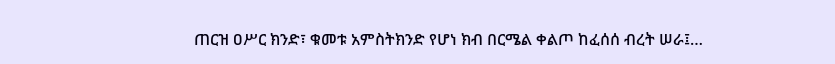ጠርዝ ዐሥር ክንድ፣ ቁመቱ አምስትክንድ የሆነ ክብ በርሜል ቀልጦ ከፈሰሰ ብረት ሠራ፤…